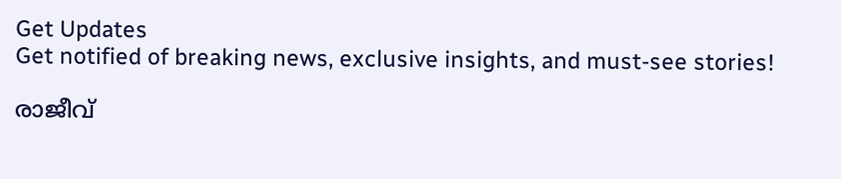Get Updates
Get notified of breaking news, exclusive insights, and must-see stories!

രാജീവ്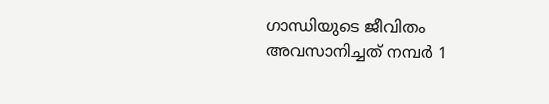ഗാന്ധിയുടെ ജീവിതം അവസാനിച്ചത് നമ്പര്‍ 1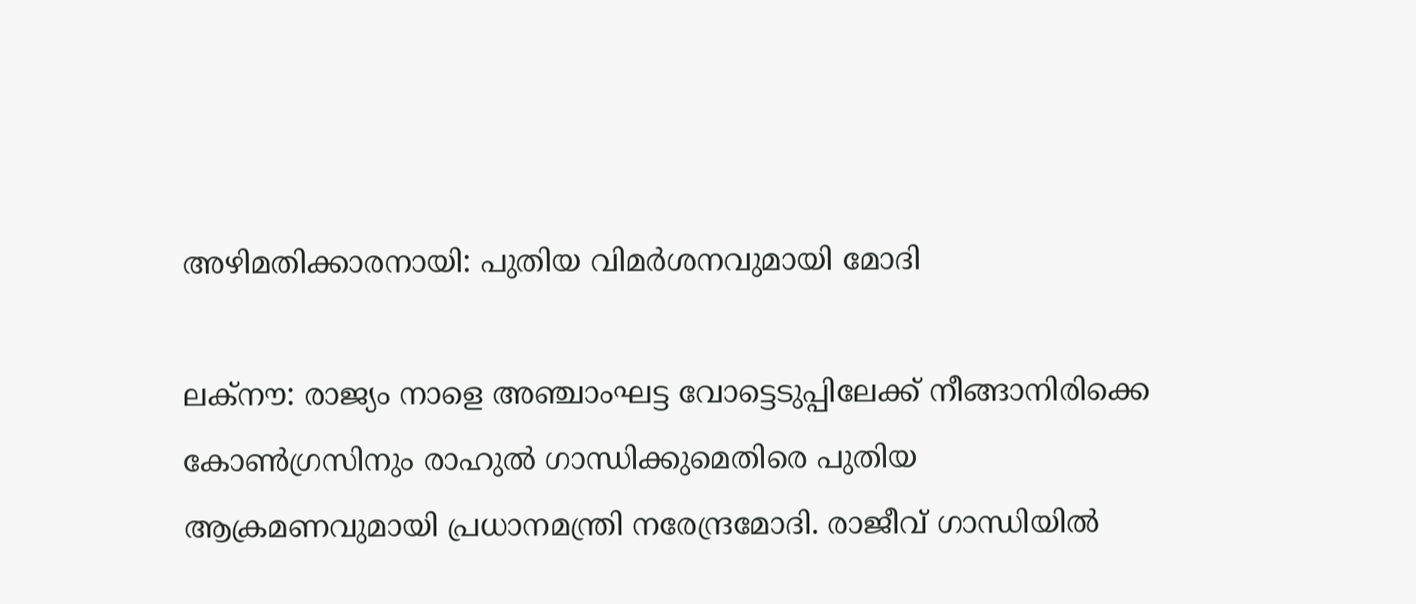അഴിമതിക്കാരനായി: പുതിയ വിമര്‍ശനവുമായി മോദി

ലക്നൗ: രാജ്യം നാളെ അഞ്ചാംഘട്ട വോട്ടെടുപ്പിലേക്ക് നീങ്ങാനിരിക്കെ കോണ്‍ഗ്രസിനും രാഹുല്‍ ഗാന്ധിക്കുമെതിരെ പുതിയ ആക്രമണവുമായി പ്രധാനമന്ത്രി നരേന്ദ്രമോദി. രാജീവ് ഗാന്ധിയില്‍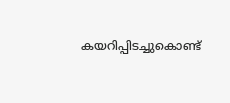കയറിപ്പിടച്ചുകൊണ്ട്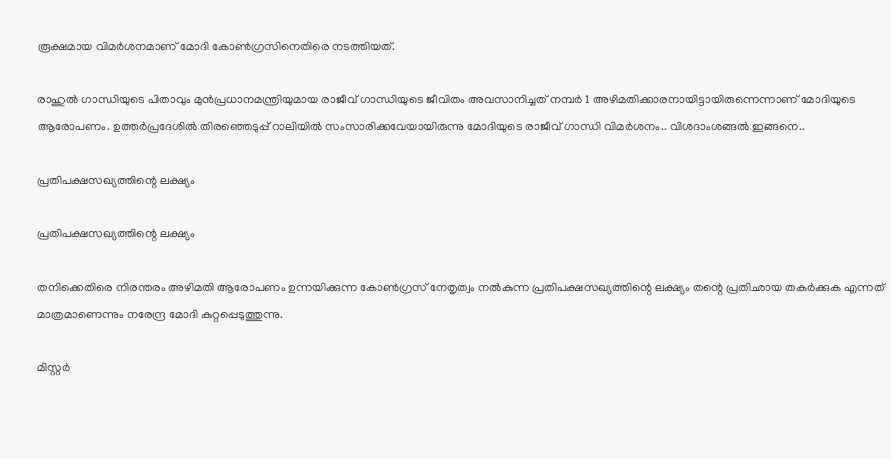രൂക്ഷമായ വിമര്‍ശനമാണ് മോദി കോണ്‍ഗ്രസിനെതിരെ നടത്തിയത്.

രാഹുല്‍ ഗാന്ധിയുടെ പിതാവും മുന്‍പ്രധാനമന്ത്രിയുമായ രാജീവ് ഗാന്ധിയുടെ ജീവിതം അവസാനിച്ചത് നമ്പര്‍ 1 അഴിമതിക്കാരനായിട്ടായിരുന്നെന്നാണ് മോദിയുടെ ആരോപണം. ഉത്തര്‍പ്രദേശില്‍ തിരഞ്ഞെടുപ്പ് റാലിയില്‍ സംസാരിക്കവേയായിരുന്നു മോദിയുടെ രാജീവ് ഗാന്ധി വിമര്‍ശനം.. വിശദാംശങ്ങല്‍ ഇങ്ങനെ..

പ്രതിപക്ഷസഖ്യത്തിന്റെ ലക്ഷ്യം

പ്രതിപക്ഷസഖ്യത്തിന്റെ ലക്ഷ്യം

തനിക്കെതിരെ നിരന്തരം അഴിമതി ആരോപണം ഉന്നയിക്കുന്ന കോണ്‍ഗ്രസ്‌ നേതൃത്വം നല്‍കുന്ന പ്രതിപക്ഷസഖ്യത്തിന്റെ ലക്ഷ്യം തന്റെ പ്രതിഛായ തകര്‍ക്കുക എന്നത് മാത്രമാണെന്നും നരേന്ദ്ര മോദി കുറ്റപ്പെടുത്തുന്നു.

മിസ്റ്റര്‍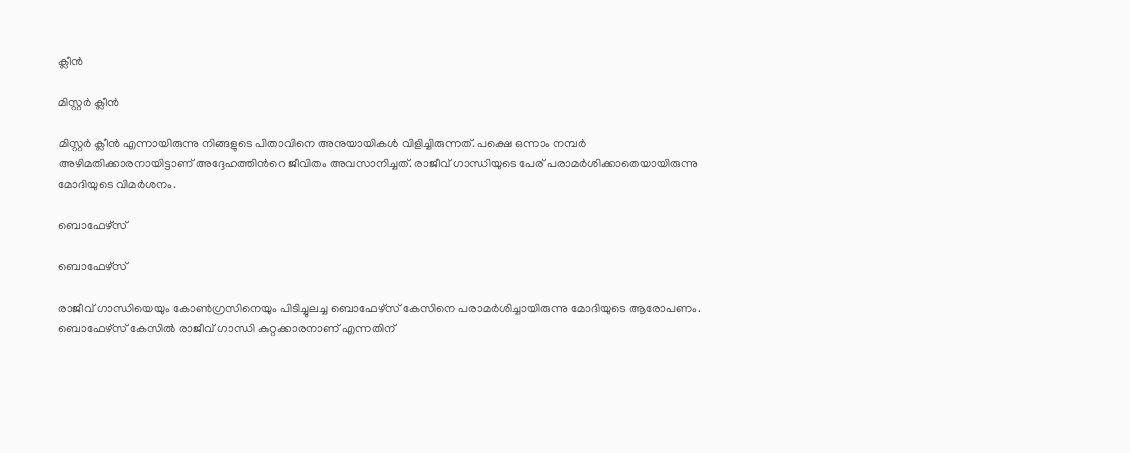ക്ലീന്‍

മിസ്റ്റര്‍ ക്ലീന്‍

മിസ്റ്റര്‍ ക്ലീന്‍ എന്നായിരുന്നു നിങ്ങളുടെ പിതാവിനെ അനുയായികള്‍ വിളിച്ചിരുന്നത്. പക്ഷെ ഒന്നാം നമ്പര്‍ അഴിമതിക്കാരനായിട്ടാണ് അദ്ദേഹത്തിന്‍റെ ജീവിതം അവസാനിച്ചത്. രാജീവ് ഗാന്ധിയുടെ പേര് പരാമര്‍ശിക്കാതെയായിരുന്നു മോദിയുടെ വിമര്‍ശനം.

ബൊഫേഴ്‌സ്‌

ബൊഫേഴ്‌സ്‌

രാജീവ്‌ ഗാന്ധിയെയും കോണ്‍ഗ്രസിനെയും പിടിച്ചുലച്ച ബൊഫേഴ്‌സ്‌ കേസിനെ പരാമര്‍ശിച്ചായിരുന്നു മോദിയുടെ ആരോപണം. ബൊഫേഴ്സ് കേസില്‍ രാജീവ്‌ ഗാന്ധി കുറ്റക്കാരനാണ്‌ എന്നതിന്‌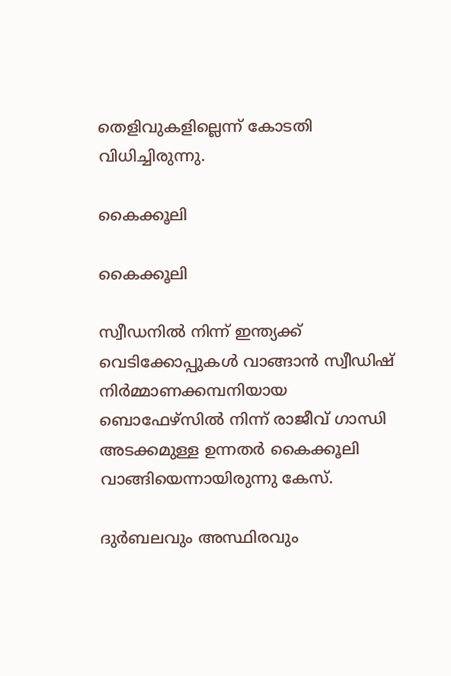തെളിവുകളില്ലെന്ന്‌ കോടതി വിധിച്ചിരുന്നു.

കൈക്കൂലി

കൈക്കൂലി

സ്വീഡനില്‍ നിന്ന്‌ ഇന്ത്യക്ക്‌ വെടിക്കോപ്പുകള്‍ വാങ്ങാന്‍ സ്വീഡിഷ്‌ നിര്‍മ്മാണക്കമ്പനിയായ ബൊഫേഴ്‌സില്‍ നിന്ന്‌ രാജീവ്‌ ഗാന്ധി അടക്കമുള്ള ഉന്നതര്‍ കൈക്കൂലി വാങ്ങിയെന്നായിരുന്നു കേസ്‌.

ദുര്‍ബലവും അസ്ഥിരവും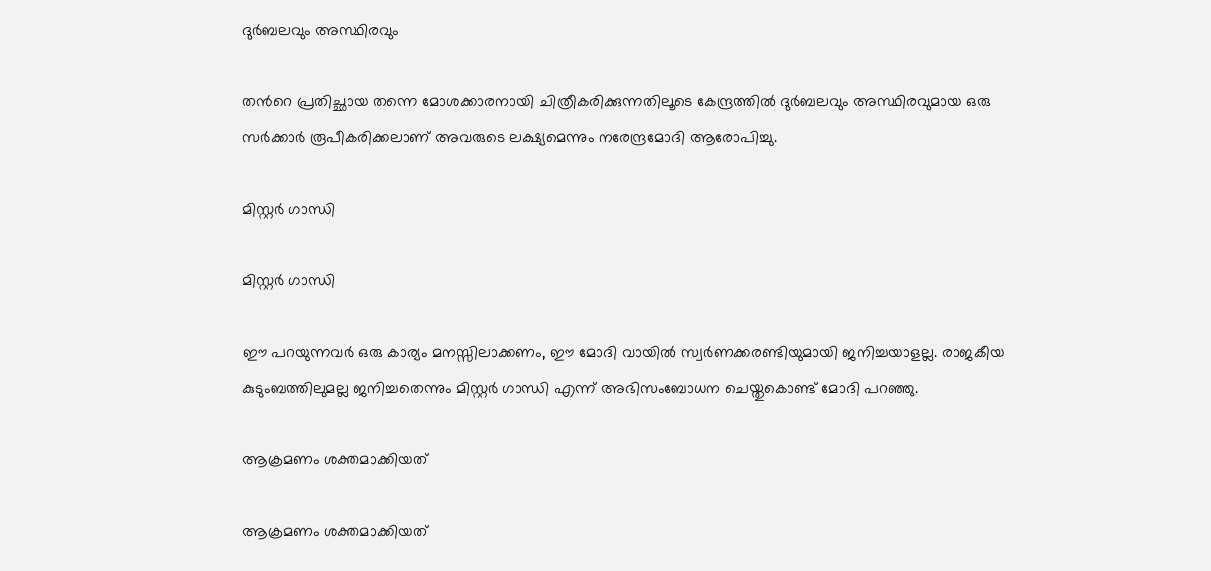ദുര്‍ബലവും അസ്ഥിരവും

തന്‍റെ പ്രതിച്ഛായ തന്നെ മോശക്കാരനായി ചിത്രീകരിക്കുന്നതിലൂടെ കേന്ദ്രത്തില്‍ ദുര്‍ബലവും അസ്ഥിരവുമായ ഒരു സര്‍ക്കാര്‍ രൂപീകരിക്കലാണ്‌ അവരുടെ ലക്ഷ്യമെന്നും നരേന്ദ്രമോദി ആരോപിച്ചു.

മിസ്റ്റര്‍ ഗാന്ധി

മിസ്റ്റര്‍ ഗാന്ധി

ഈ പറയുന്നവർ ഒരു കാര്യം മനസ്സിലാക്കണം, ഈ മോദി വായിൽ സ്വർണക്കരണ്ടിയുമായി ജനിച്ചയാളല്ല. രാജകീയ കുടുംബത്തിലുമല്ല ജനിച്ചതെന്നും മിസ്റ്റര്‍ ഗാന്ധി എന്ന് അഭിസംബോധന ചെയ്തുകൊണ്ട് മോദി പറഞ്ഞു.

ആക്രമണം ശക്തമാക്കിയത്

ആക്രമണം ശക്തമാക്കിയത്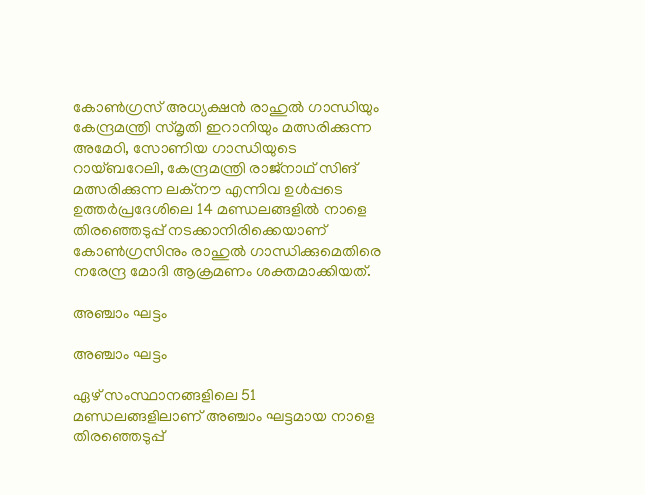കോണ്‍ഗ്രസ് അധ്യക്ഷന്‍ രാഹുല്‍ ഗാന്ധിയും കേന്ദ്രമന്ത്രി സ്മൃതി ഇറാനിയും മത്സരിക്കുന്ന അമേഠി, സോണിയ ഗാന്ധിയുടെ റായ്ബറേലി, കേന്ദ്രമന്ത്രി രാജ്നാഥ് സിങ് മത്സരിക്കുന്ന ലക്നൗ എന്നിവ ഉള്‍പ്പടെ ഉത്തര്‍പ്രദേശിലെ 14 മണ്ഡലങ്ങളില്‍ നാളെ തിരഞ്ഞെടുപ്പ് നടക്കാനിരിക്കെയാണ് കോണ്‍ഗ്രസിനും രാഹുല്‍ ഗാന്ധിക്കുമെതിരെ നരേന്ദ്ര മോദി ആക്രമണം ശക്തമാക്കിയത്.

അഞ്ചാം ഘട്ടം

അഞ്ചാം ഘട്ടം

ഏഴ് സംസ്ഥാനങ്ങളിലെ 51 മണ്ഡലങ്ങളിലാണ് അഞ്ചാം ഘട്ടമായ നാളെ തിരഞ്ഞെടുപ്പ്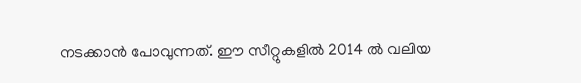നടക്കാന്‍ പോവുന്നത്. ഈ സീറ്റുകളില്‍ 2014 ല്‍ വലിയ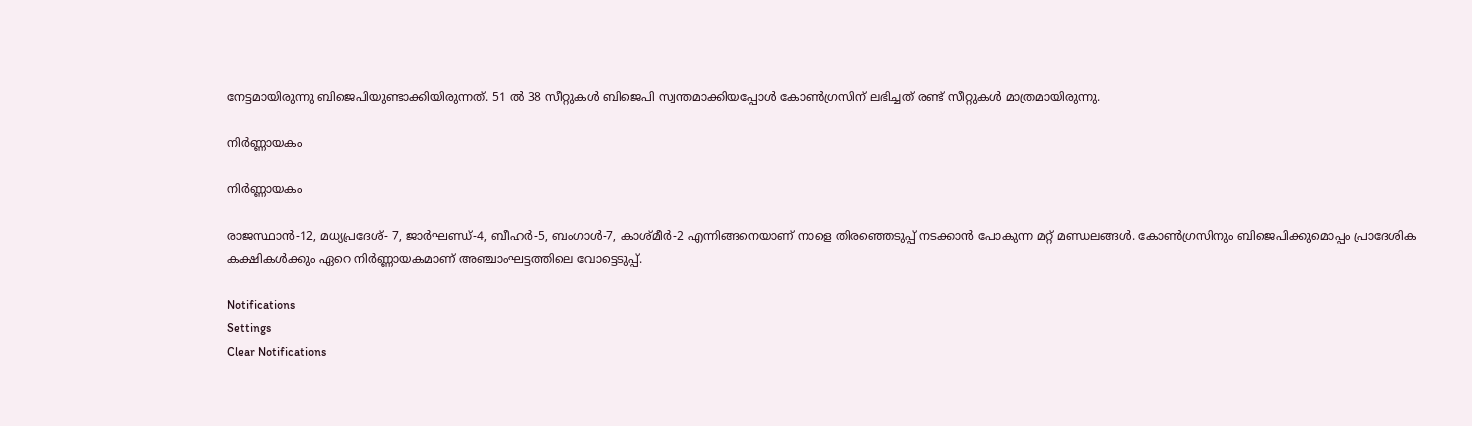നേട്ടമായിരുന്നു ബിജെപിയുണ്ടാക്കിയിരുന്നത്. 51 ല്‍ 38 സീറ്റുകള്‍ ബിജെപി സ്വന്തമാക്കിയപ്പോള്‍ കോണ്‍ഗ്രസിന് ലഭിച്ചത് രണ്ട് സീറ്റുകള്‍ മാത്രമായിരുന്നു.

നിര്‍ണ്ണായകം

നിര്‍ണ്ണായകം

രാജസ്ഥാന്‍-12, മധ്യപ്രദേശ്- 7, ജാര്‍ഘണ്ഡ്-4, ബീഹര്‍-5, ബംഗാള്‍-7, കാശ്മീര്‍-2 എന്നിങ്ങനെയാണ് നാളെ തിരഞ്ഞെടുപ്പ് നടക്കാന്‍ പോകുന്ന മറ്റ് മണ്ഡലങ്ങള്‍. കോണ്‍ഗ്രസിനും ബിജെപിക്കുമൊപ്പം പ്രാദേശിക കക്ഷികള്‍ക്കും ഏറെ നിര്‍ണ്ണായകമാണ് അഞ്ചാംഘട്ടത്തിലെ വോട്ടെടുപ്പ്.

Notifications
Settings
Clear Notifications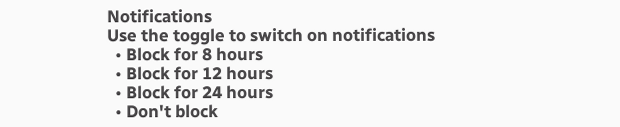Notifications
Use the toggle to switch on notifications
  • Block for 8 hours
  • Block for 12 hours
  • Block for 24 hours
  • Don't block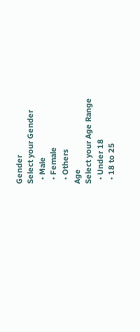Gender
Select your Gender
  • Male
  • Female
  • Others
Age
Select your Age Range
  • Under 18
  • 18 to 25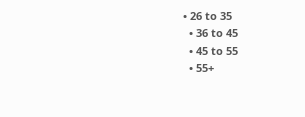• 26 to 35
  • 36 to 45
  • 45 to 55
  • 55+